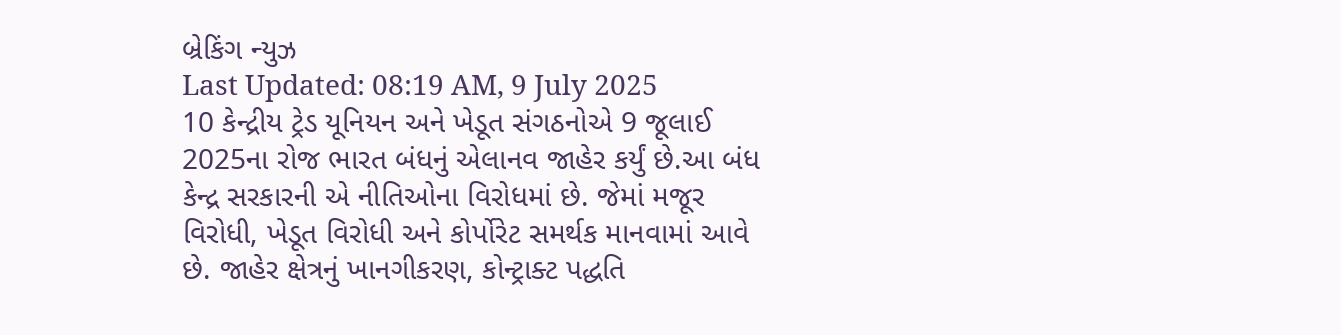બ્રેકિંગ ન્યુઝ
Last Updated: 08:19 AM, 9 July 2025
10 કેન્દ્રીય ટ્રેડ યૂનિયન અને ખેડૂત સંગઠનોએ 9 જૂલાઈ 2025ના રોજ ભારત બંધનું એલાનવ જાહેર કર્યું છે.આ બંધ કેન્દ્ર સરકારની એ નીતિઓના વિરોધમાં છે. જેમાં મજૂર વિરોધી, ખેડૂત વિરોધી અને કોર્પોરેટ સમર્થક માનવામાં આવે છે. જાહેર ક્ષેત્રનું ખાનગીકરણ, કોન્ટ્રાક્ટ પદ્ધતિ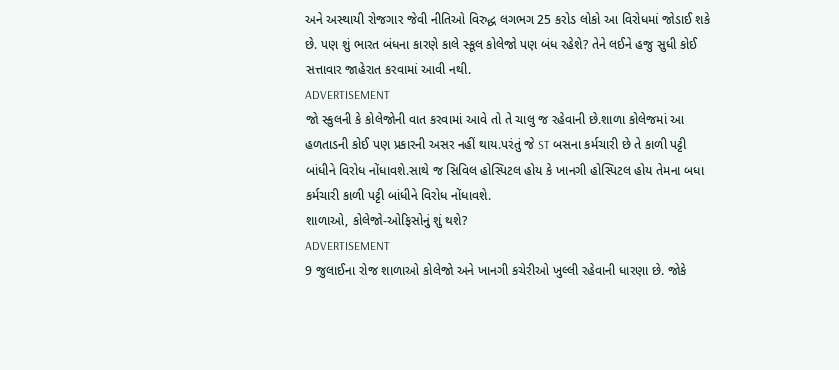અને અસ્થાયી રોજગાર જેવી નીતિઓ વિરુદ્ધ લગભગ 25 કરોડ લોકો આ વિરોધમાં જોડાઈ શકે છે. પણ શું ભારત બંધના કારણે કાલે સ્કૂલ કોલેજો પણ બંધ રહેશે? તેને લઈને હજુ સુધી કોઈ સત્તાવાર જાહેરાત કરવામાં આવી નથી.
ADVERTISEMENT
જો સ્કુલની કે કોલેજોની વાત કરવામાં આવે તો તે ચાલુ જ રહેવાની છે.શાળા કોલેજમાં આ હળતાડની કોઈ પણ પ્રકારની અસર નહીં થાય.પરંતું જે ST બસના કર્મચારી છે તે કાળી પટ્ટી બાંધીને વિરોધ નોંધાવશે.સાથે જ સિવિલ હોસ્પિટલ હોય કે ખાનગી હોસ્પિટલ હોય તેમના બધા કર્મચારી કાળી પટ્ટી બાંધીને વિરોધ નોંધાવશે.
શાળાઓ, કોલેજો-ઓફિસોનું શું થશે?
ADVERTISEMENT
9 જુલાઈના રોજ શાળાઓ કોલેજો અને ખાનગી કચેરીઓ ખુલ્લી રહેવાની ધારણા છે. જોકે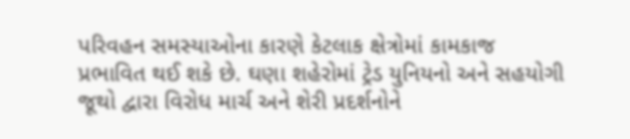પરિવહન સમસ્યાઓના કારણે કેટલાક ક્ષેત્રોમાં કામકાજ પ્રભાવિત થઈ શકે છે. ઘણા શહેરોમાં ટ્રેડ યુનિયનો અને સહયોગી જૂથો દ્વારા વિરોધ માર્ચ અને શેરી પ્રદર્શનોને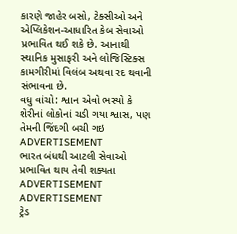કારણે જાહેર બસો, ટેક્સીઓ અને એપ્લિકેશન-આધારિત કેબ સેવાઓ પ્રભાવિત થઈ શકે છે. આનાથી સ્થાનિક મુસાફરી અને લોજિસ્ટિક્સ કામગીરીમાં વિલંબ અથવા રદ થવાની સંભાવના છે.
વધુ વાંચો: શ્વાન એવો ભસ્યો કે શેરીનાં લોકોનાં ચડી ગયા શ્વાસ, પણ તેમની જિંદગી બચી ગઇ
ADVERTISEMENT
ભારત બંધથી આટલી સેવાઓ પ્રભાવિત થાય તેવી શક્યતા
ADVERTISEMENT
ADVERTISEMENT
ટ્રેડ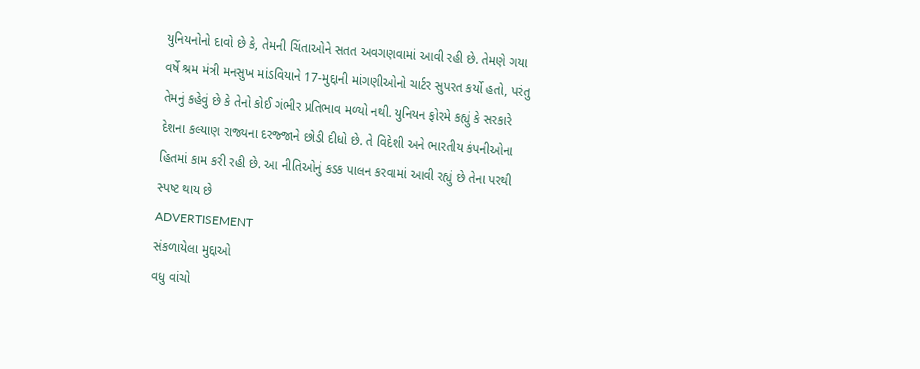યુનિયનોનો દાવો છે કે, તેમની ચિંતાઓને સતત અવગણવામાં આવી રહી છે. તેમણે ગયા વર્ષે શ્રમ મંત્રી મનસુખ માંડવિયાને 17-મુદ્દાની માંગણીઓનો ચાર્ટર સુપરત કર્યો હતો, પરંતુ તેમનું કહેવું છે કે તેનો કોઈ ગંભીર પ્રતિભાવ મળ્યો નથી. યુનિયન ફોરમે કહ્યું કે સરકારે દેશના કલ્યાણ રાજ્યના દરજ્જાને છોડી દીધો છે. તે વિદેશી અને ભારતીય કંપનીઓના હિતમાં કામ કરી રહી છે. આ નીતિઓનું કડક પાલન કરવામાં આવી રહ્યું છે તેના પરથી સ્પષ્ટ થાય છે
ADVERTISEMENT
સંકળાયેલા મુદ્દાઓ
વધુ વાંચો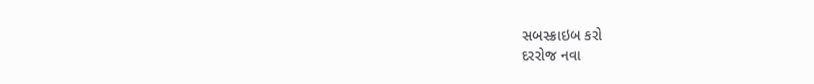સબસ્ક્રાઇબ કરો
દરરોજ નવા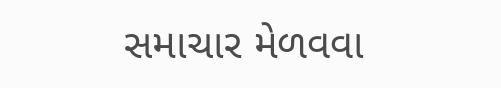સમાચાર મેળવવા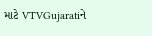માટે VTVGujaratiને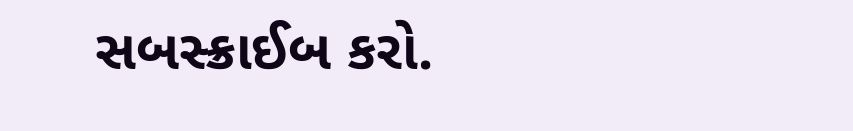સબસ્ક્રાઈબ કરો.